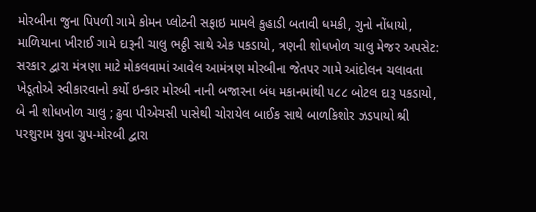મોરબીના જુના પિપળી ગામે કોમન પ્લોટની સફાઇ મામલે કુહાડી બતાવી ધમકી, ગુનો નોંધાયો, માળિયાના ખીરાઈ ગામે દારૂની ચાલુ ભઠ્ઠી સાથે એક પકડાયો, ત્રણની શોધખોળ ચાલુ મેજર અપસેટ: સરકાર દ્વારા મંત્રણા માટે મોકલવામાં આવેલ આમંત્રણ મોરબીના જેતપર ગામે આંદોલન ચલાવતા ખેડૂતોએ સ્વીકારવાનો કર્યો ઇન્કાર મોરબી નાની બજારના બંધ મકાનમાંથી ૫૮૮ બોટલ દારૂ પકડાયો, બે ની શોધખોળ ચાલુ ; ઢુવા પીએચસી પાસેથી ચોરાયેલ બાઈક સાથે બાળકિશોર ઝડપાયો શ્રી પરશુરામ યુવા ગ્રુપ-મોરબી દ્વારા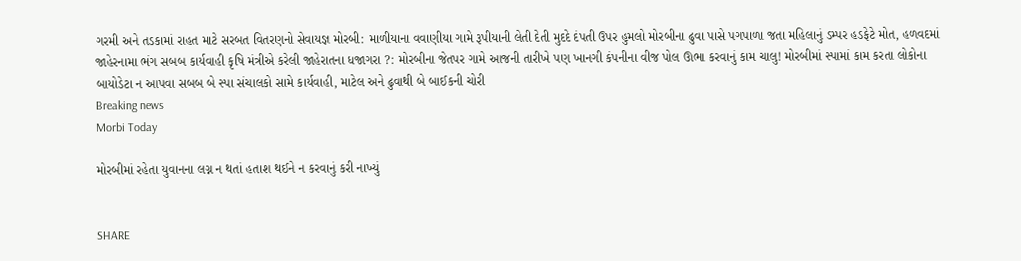ગરમી અને તડકામાં રાહત માટે સરબત વિતરણનો સેવાયજ્ઞ મોરબી: માળીયાના વવાણીયા ગામે રૂપીયાની લેતી દેતી મુદદે દંપતી ઉપર હુમલો મોરબીના ઢુવા પાસે પગપાળા જતા મહિલાનું ડમ્પર હડફેટે મોત, હળવદમાં જાહેરનામા ભંગ સબબ કાર્યવાહી કૃષિ મંત્રીએ કરેલી જાહેરાતના ધજાગરા ?: મોરબીના જેતપર ગામે આજની તારીખે પણ ખાનગી કંપનીના વીજ પોલ ઊભા કરવાનું કામ ચાલુ! મોરબીમાં સ્પામાં કામ કરતા લોકોના બાયોડેટા ન આપવા સબબ બે સ્પા સંચાલકો સામે કાર્યવાહી, માટેલ અને ઢુવાથી બે બાઈકની ચોરી
Breaking news
Morbi Today

મોરબીમાં રહેતા યુવાનના લગ્ન ન થતાં હતાશ થઈને ન કરવાનું કરી નાખ્યું


SHARE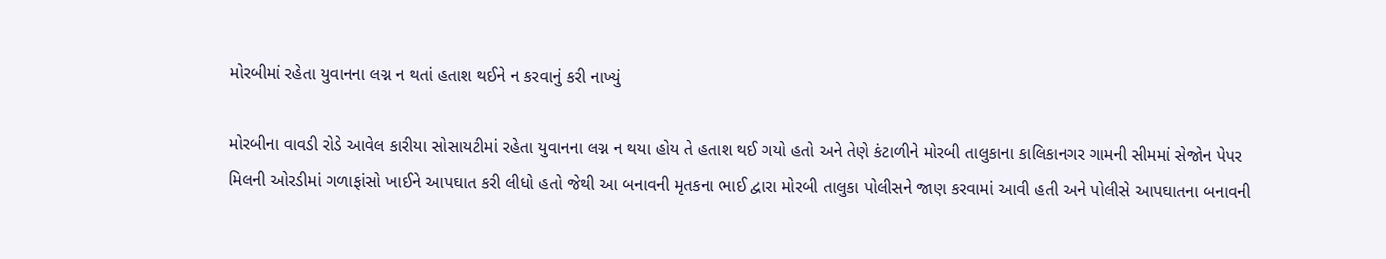મોરબીમાં રહેતા યુવાનના લગ્ન ન થતાં હતાશ થઈને ન કરવાનું કરી નાખ્યું

મોરબીના વાવડી રોડે આવેલ કારીયા સોસાયટીમાં રહેતા યુવાનના લગ્ન ન થયા હોય તે હતાશ થઈ ગયો હતો અને તેણે કંટાળીને મોરબી તાલુકાના કાલિકાનગર ગામની સીમમાં સેજોન પેપર મિલની ઓરડીમાં ગળાફાંસો ખાઈને આપઘાત કરી લીધો હતો જેથી આ બનાવની મૃતકના ભાઈ દ્વારા મોરબી તાલુકા પોલીસને જાણ કરવામાં આવી હતી અને પોલીસે આપઘાતના બનાવની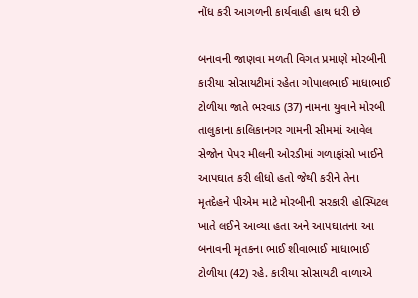નોંધ કરી આગળની કાર્યવાહી હાથ ધરી છે

બનાવની જાણવા મળતી વિગત પ્રમાણે મોરબીની કારીયા સોસાયટીમાં રહેતા ગોપાલભાઈ માધાભાઈ ટોળીયા જાતે ભરવાડ (37) નામના યુવાને મોરબી તાલુકાના કાલિકાનગર ગામની સીમમાં આવેલ સેજોન પેપર મીલની ઓરડીમાં ગળાફાંસો ખાઈને આપઘાત કરી લીધો હતો જેથી કરીને તેના મૃતદેહને પીએમ માટે મોરબીની સરકારી હોસ્પિટલ ખાતે લઈને આવ્યા હતા અને આપઘાતના આ બનાવની મૃતકના ભાઈ શીવાભાઈ માધાભાઈ ટોળીયા (42) રહે. કારીયા સોસાયટી વાળાએ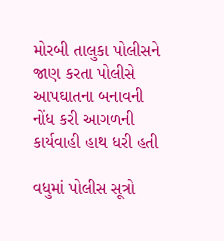મોરબી તાલુકા પોલીસને જાણ કરતા પોલીસે આપઘાતના બનાવની નોંધ કરી આગળની કાર્યવાહી હાથ ધરી હતી

વધુમાં પોલીસ સૂત્રો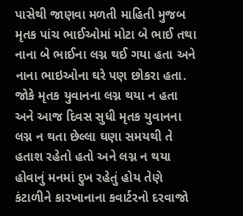પાસેથી જાણવા મળતી માહિતી મુજબ મૃતક પાંચ ભાઈઓમાં મોટા બે ભાઈ તથા નાના બે ભાઈના લગ્ન થઈ ગયા હતા અને નાના ભાઇઓના ઘરે પણ છોકરા હતા. જોકે મૃતક યુવાનના લગ્ન થયા ન હતા અને આજ દિવસ સુધી મૃતક યુવાનના લગ્ન ન થતા છેલ્લા ઘણા સમયથી તે હતાશ રહેતો હતો અને લગ્ન ન થયા હોવાનું મનમાં દુખ રહેતું હોય તેણે કંટાળીને કારખાનાના કવાર્ટરનો દરવાજો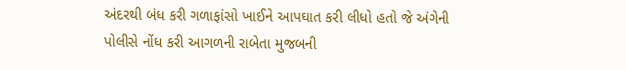અંદરથી બંધ કરી ગળાફાંસો ખાઈને આપઘાત કરી લીધો હતો જે અંગેની પોલીસે નોંધ કરી આગળની રાબેતા મુજબની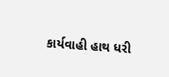કાર્યવાહી હાથ ધરી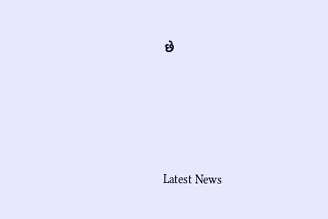છે






Latest News